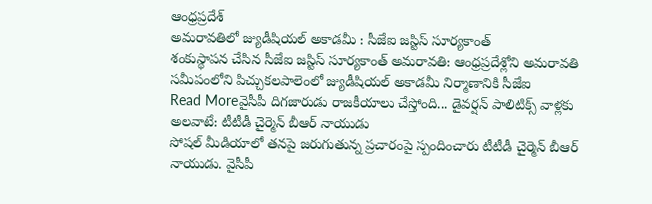ఆంధ్రప్రదేశ్
అమరావతిలో జ్యుడీషియల్ అకాడమీ : సీజేఐ జస్టిస్ సూర్యకాంత్
శంకుస్థాపన చేసిన సీజేఐ జస్టిస్ సూర్యకాంత్ అమరావతి: ఆంధ్రప్రదేశ్లోని అమరావతి సమీపంలోని పిచ్చుకలపాలెంలో జ్యుడీషియల్ అకాడమీ నిర్మాణానికి సీజేఐ
Read Moreవైసీపీ దిగజారుడు రాజకీయాలు చేస్తోంది... డైవర్షన్ పాలిటిక్స్ వాళ్లకు అలవాటే: టీటీడీ చైర్మెన్ బీఆర్ నాయుడు
సోషల్ మీడియాలో తనపై జరుగుతున్న ప్రచారంపై స్పందించారు టీటీడీ చైర్మెన్ బీఆర్ నాయుడు. వైసీపీ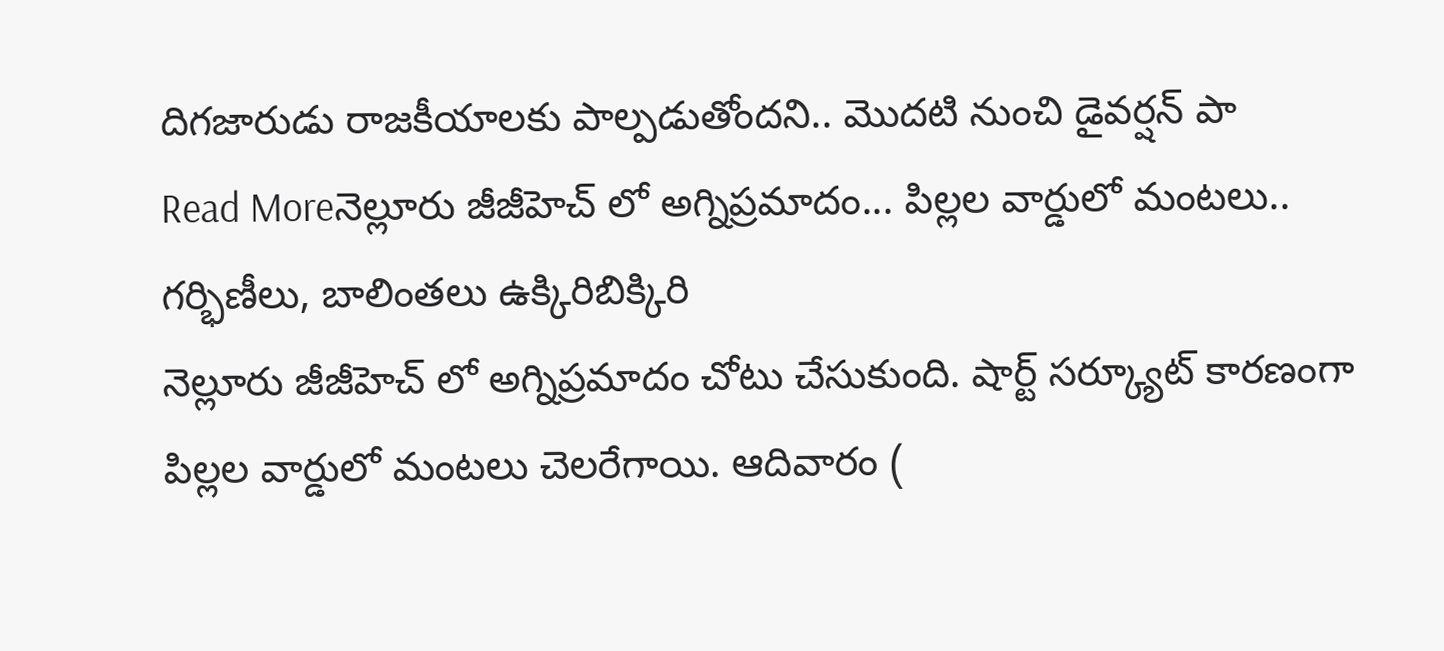దిగజారుడు రాజకీయాలకు పాల్పడుతోందని.. మొదటి నుంచి డైవర్షన్ పా
Read Moreనెల్లూరు జీజీహెచ్ లో అగ్నిప్రమాదం... పిల్లల వార్డులో మంటలు.. గర్భిణీలు, బాలింతలు ఉక్కిరిబిక్కిరి
నెల్లూరు జీజీహెచ్ లో అగ్నిప్రమాదం చోటు చేసుకుంది. షార్ట్ సర్క్యూట్ కారణంగా పిల్లల వార్డులో మంటలు చెలరేగాయి. ఆదివారం (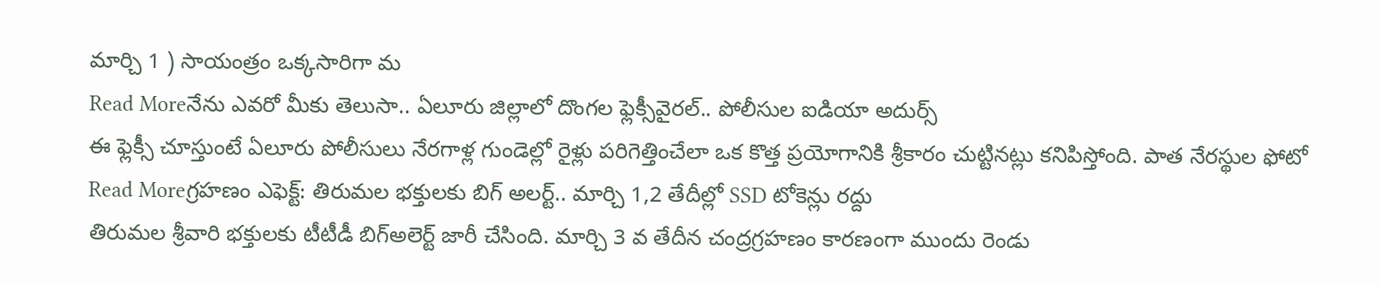మార్చి 1 ) సాయంత్రం ఒక్కసారిగా మ
Read Moreనేను ఎవరో మీకు తెలుసా.. ఏలూరు జిల్లాలో దొంగల ఫ్లెక్సీవైరల్.. పోలీసుల ఐడియా అదుర్స్
ఈ ఫ్లెక్సీ చూస్తుంటే ఏలూరు పోలీసులు నేరగాళ్ల గుండెల్లో రైళ్లు పరిగెత్తించేలా ఒక కొత్త ప్రయోగానికి శ్రీకారం చుట్టినట్లు కనిపిస్తోంది. పాత నేరస్థుల ఫోటో
Read Moreగ్రహణం ఎఫెక్ట్: తిరుమల భక్తులకు బిగ్ అలర్ట్.. మార్చి 1,2 తేదీల్లో SSD టోకెన్లు రద్దు
తిరుమల శ్రీవారి భక్తులకు టీటీడీ బిగ్అలెర్ట్ జారీ చేసింది. మార్చి 3 వ తేదీన చంద్రగ్రహణం కారణంగా ముందు రెండు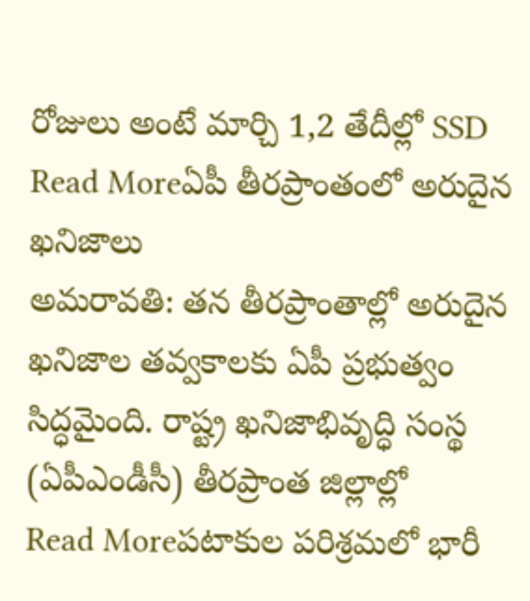రోజులు అంటే మార్చి 1,2 తేదీల్లో SSD
Read Moreఏపీ తీరప్రాంతంలో అరుదైన ఖనిజాలు
అమరావతి: తన తీరప్రాంతాల్లో అరుదైన ఖనిజాల తవ్వకాలకు ఏపీ ప్రభుత్వం సిద్ధమైంది. రాష్ట్ర ఖనిజాభివృద్ధి సంస్థ (ఏపీఎండీసీ) తీరప్రాంత జిల్లాల్లో
Read Moreపటాకుల పరిశ్రమలో భారీ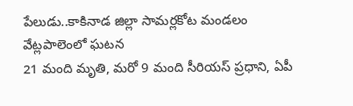పేలుడు..కాకినాడ జిల్లా సామర్లకోట మండలం వేట్లపాలెంలో ఘటన
21 మంది మృతి, మరో 9 మంది సీరియస్ ప్రధాని, ఏపీ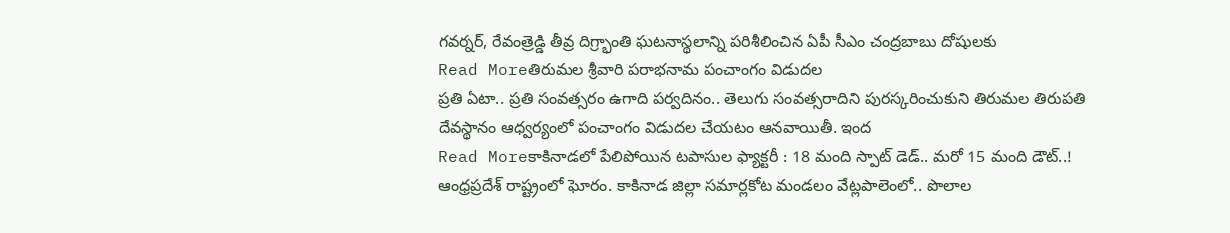గవర్నర్, రేవంత్రెడ్డి తీవ్ర దిగ్ర్భాంతి ఘటనాస్థలాన్ని పరిశీలించిన ఏపీ సీఎం చంద్రబాబు దోషులకు
Read Moreతిరుమల శ్రీవారి పరాభనామ పంచాంగం విడుదల
ప్రతి ఏటా.. ప్రతి సంవత్సరం ఉగాది పర్వదినం.. తెలుగు సంవత్సరాదిని పురస్కరించుకుని తిరుమల తిరుపతి దేవస్థానం ఆధ్వర్యంలో పంచాంగం విడుదల చేయటం ఆనవాయితీ. ఇంద
Read Moreకాకినాడలో పేలిపోయిన టపాసుల ఫ్యాక్టరీ : 18 మంది స్పాట్ డెడ్.. మరో 15 మంది డౌట్..!
ఆంధ్రప్రదేశ్ రాష్ట్రంలో ఘోరం. కాకినాడ జిల్లా సమార్లకోట మండలం వేట్లపాలెంలో.. పొలాల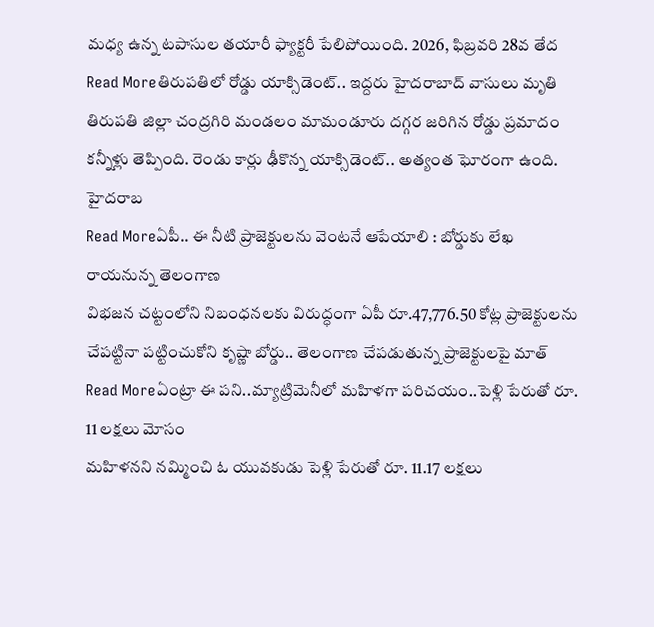మధ్య ఉన్న టపాసుల తయారీ ఫ్యాక్టరీ పేలిపోయింది. 2026, ఫిబ్రవరి 28వ తేద
Read Moreతిరుపతిలో రోడ్డు యాక్సిడెంట్.. ఇద్దరు హైదరాబాద్ వాసులు మృతి
తిరుపతి జిల్లా చంద్రగిరి మండలం మామండూరు దగ్గర జరిగిన రోడ్డు ప్రమాదం కన్నీళ్లు తెప్పింది. రెండు కార్లు ఢీకొన్న యాక్సిడెంట్.. అత్యంత ఘోరంగా ఉంది. హైదరాబ
Read Moreఏపీ.. ఈ నీటి ప్రాజెక్టులను వెంటనే ఆపేయాలి : బోర్డుకు లేఖ రాయనున్న తెలంగాణ
విభజన చట్టంలోని నిబంధనలకు విరుద్ధంగా ఏపీ రూ.47,776.50 కోట్ల ప్రాజెక్టులను చేపట్టినా పట్టించుకోని కృష్ణా బోర్డు.. తెలంగాణ చేపడుతున్న ప్రాజెక్టులపై మాత్
Read Moreఏంట్రా ఈ పని..మ్యాట్రిమెనీలో మహిళగా పరిచయం..పెళ్లి పేరుతో రూ. 11 లక్షలు మోసం
మహిళనని నమ్మించి ఓ యువకుడు పెళ్లి పేరుతో రూ. 11.17 లక్షలు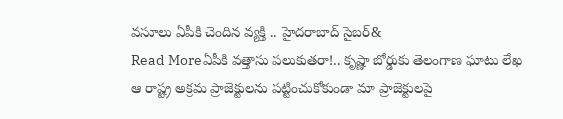వసూలు ఏపీకి చెందిన వ్యక్తి .. హైదరాబాద్ సైబర్&
Read Moreఏపీకి వత్తాసు పలుకుతరా!.. కృష్ణా బోర్డుకు తెలంగాణ ఘాటు లేఖ
ఆ రాష్ట్ర అక్రమ ప్రాజెక్టులను పట్టించుకోకుండా మా ప్రాజెక్టులపై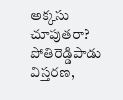అక్కసు చూపుతరా? పోతిరెడ్డిపాడు విస్తరణ,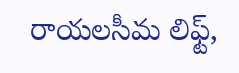రాయలసీమ లిఫ్ట్,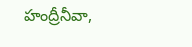హంద్రీనీవా,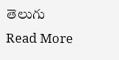తెలుగు
Read More